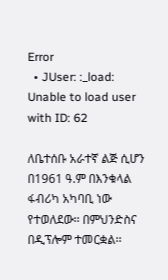Error
  • JUser: :_load: Unable to load user with ID: 62

ለቤተሰቡ አራተኛ ልጅ ሲሆን በ1961 ዓ.ም በእንቁላል ፋብሪካ አካባቢ ነው የተወለደው፡፡ በምህንድስና በዲፕሎም ተመርቋል፡፡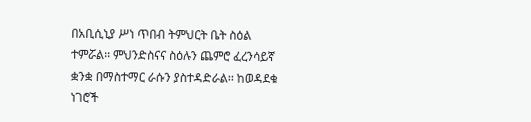በአቢሲኒያ ሥነ ጥበብ ትምህርት ቤት ስዕል ተምሯል፡፡ ምህንድስናና ስዕሉን ጨምሮ ፈረንሳይኛ ቋንቋ በማስተማር ራሱን ያስተዳድራል፡፡ ከወዳደቁ ነገሮች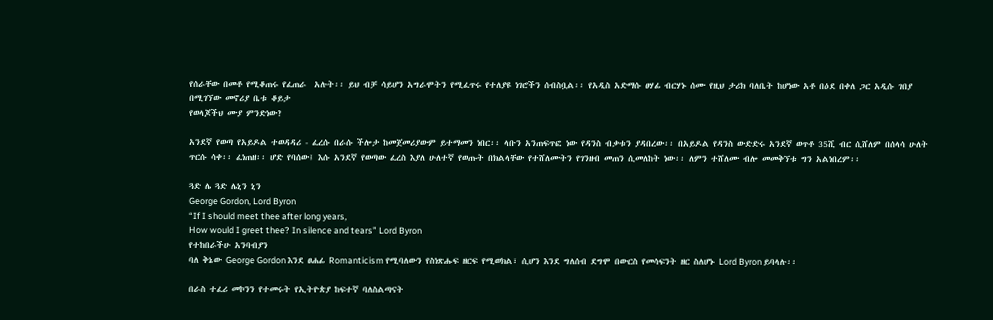የሰራቸው በመቶ የሚቆጠሩ የፈጠራ  አሉት፡፡ ይህ ብቻ ሳይሆን አግራሞትን የሚፈጥሩ የተለያዩ ነገሮችን ሰብስቧል፡፡ የአዲስ አድማሱ ፀሃፊ ብርሃኑ ሰሙ የዚህ ታሪክ ባለቤት ከሆነው አቶ በዕደ በቀለ ጋር አዲሱ ገበያ በሚገኘው መኖሪያ ቤቱ ቆይታ
የወላጆችህ ሙያ ምንድነው?

አንደኛ የወጣ የአይዶል ተወዳዳሪ - ፈረሱ በራሱ ችሎታ ከመጀመሪያውም ይተማመን ነበር፡፡ ላቡን አንጠፍጥፎ ነው የዳንስ ብቃቱን ያዳበረው፡፡ በአይዶል የዳንስ ውድድሩ አንደኛ ወጥቶ 35ሺ ብር ሲሸለም በሰላሳ ሁለት ጥርሱ ሳቀ፡፡ ፈነጠዘ፡፡ ሆድ የባሰው፤ እሱ አንደኛ የወጣው ፈረስ እያለ ሁለተኛ የወጡት በክልላቸው የተሸለሙትን የገንዘብ መጠን ሲመለከት ነው፡፡ ለምን ተሸለሙ ብሎ መመቅኘቱ ግን አልነበረም፡፡

ጓድ ሌ ጓድ ሌኒን ኒን
George Gordon, Lord Byron
“If I should meet thee after long years,
How would I greet thee? In silence and tears” Lord Byron
የተከበራችሁ አንባብያን
ባለ ቅኔው George Gordon እንደ ፀሐፊ Romanticism የሚባለውን የስነጽሑፍ ዘርፍ የሚወክል፣ ሲሆን እንደ ግለሰብ ደግሞ በውርስ የመሳፍንት ዘር ስለሆኑ Lord Byron ይባላሉ፡፡

በራስ ተፈሪ መኮንን የተመሩት የኢትዮጵያ ከፍተኛ ባለስልጣናት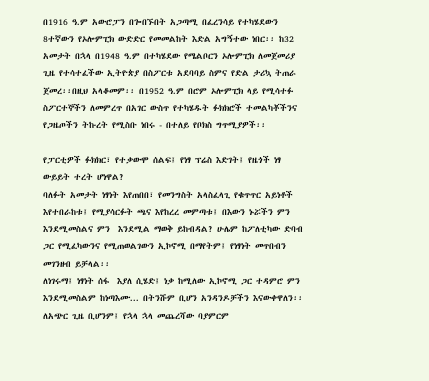በ1916 ዓ.ም አውሮፓን በጐበኙበት አጋጣሚ በፈረንሳይ የተካሄደውን 8ተኛውን የኦሎምፒክ ውድድር የመመልከት እድል አግኝተው ነበር፡፡ ከ32 አመታት በኋላ በ1948 ዓ.ም በተካሄደው የሜልቦርን ኦሎምፒክ ለመጀመሪያ ጊዜ የተሳተፈችው ኢትዮጵያ በስፖርቱ አደባባይ ስምና የድል ታሪኳ ትጠራ ጀመረ፡፡በዚህ አላቆመም፡፡ በ1952 ዓ.ም በሮም ኦሎምፒክ ላይ የሚሳተፉ ስፖርተኞችን ለመምረጥ በአገር ውስጥ የተካሄዱት ፉክክሮች ተመልካቾችንና የጋዜጦችን ትኩረት የሚስቡ ነበሩ - በተለይ የቦክስ ግጥሚያዎች፡፡

የፓርቲዎች ፉክክር፣ የተቃውሞ ሰልፍ፤ የነፃ ፕሬስ እድገት፤ የዜጎች ነፃ ውይይት ተረት ሆነዋል?
ባለፉት አመታት ነፃነት እየጠበበ፣ የመንግስት አላስፈላጊ የቁጥጥር አይነቶች እየተበራከቱ፤ የሚያሳርፉት ጫና እየከረረ መምጣቱ፤ በእውን ኑሯችን ምን እንደሚመስልና ምን  እንደሚል ማወቅ ይከብዳል? ሁሌም ከፖለቲካው ድባብ ጋር የሚፈካውንና የሚጠወልገውን ኢኮኖሚ በማየትም፤ የነፃነት መጥበብን መገንዘብ ይቻላል፡፡
ለነገሩማ፤ ነፃነት ሰፋ  እያለ ሲሄድ፤ ነቃ ከሚለው ኢኮኖሚ ጋር ተዳምሮ ምን እንደሚመስልም ከነጣእሙ... በትንሹም ቢሆን አንዳንዶቻችን እናውቀዋለን፡፡ ለአጭር ጊዜ ቢሆንም፤ የኋላ ኋላ መጨረሻው ባያምርም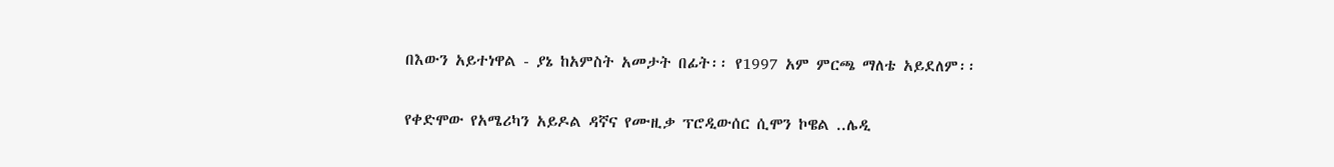በእውን አይተነዋል - ያኔ ከአምስት አመታት በፊት፡፡ የ1997 አም ምርጫ ማለቴ አይደለም፡፡

የቀድሞው የአሜሪካን አይዶል ዳኛና የሙዚቃ ፕሮዲውሰር ሲሞን ኮዌል ..ሌዲ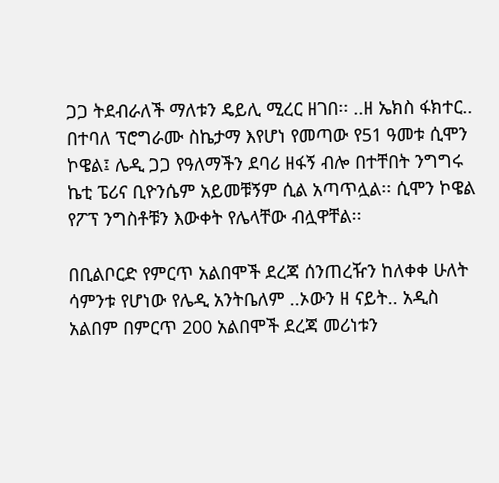ጋጋ ትደብራለች ማለቱን ዴይሊ ሚረር ዘገበ፡፡ ..ዘ ኤክስ ፋክተር.. በተባለ ፕሮግራሙ ስኬታማ እየሆነ የመጣው የ51 ዓመቱ ሲሞን ኮዌል፤ ሌዲ ጋጋ የዓለማችን ደባሪ ዘፋኝ ብሎ በተቸበት ንግግሩ ኬቲ ፔሪና ቢዮንሴም አይመቹኝም ሲል አጣጥሏል፡፡ ሲሞን ኮዌል የፖፕ ንግስቶቹን እውቀት የሌላቸው ብሏዋቸል፡፡

በቢልቦርድ የምርጥ አልበሞች ደረጃ ሰንጠረዥን ከለቀቀ ሁለት ሳምንቱ የሆነው የሌዲ አንትቤለም ..ኦውን ዘ ናይት.. አዲስ አልበም በምርጥ 200 አልበሞች ደረጃ መሪነቱን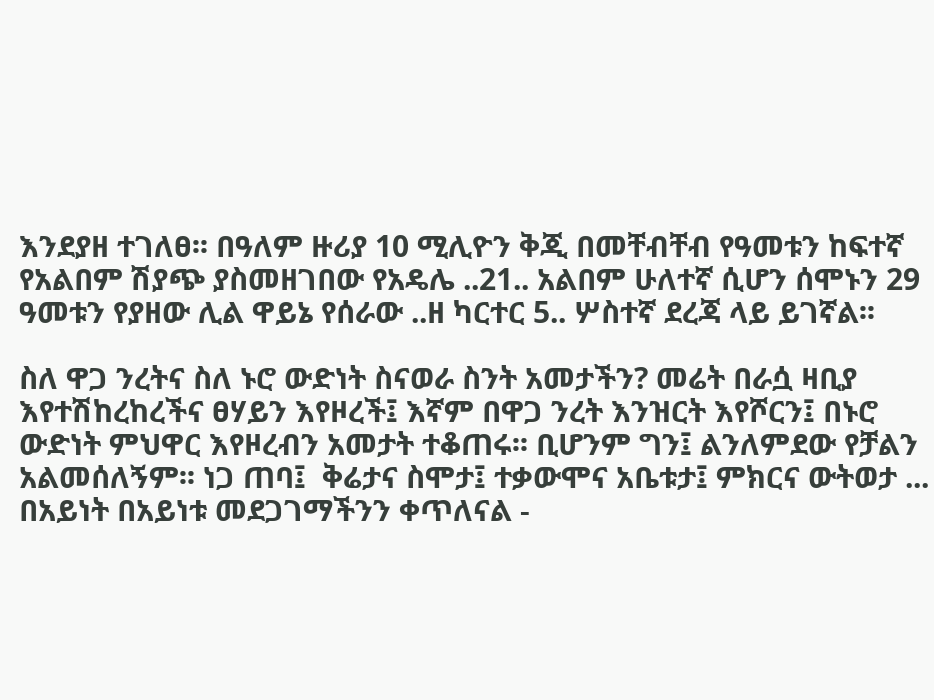እንደያዘ ተገለፀ፡፡ በዓለም ዙሪያ 10 ሚሊዮን ቅጂ በመቸብቸብ የዓመቱን ከፍተኛ የአልበም ሽያጭ ያስመዘገበው የአዴሌ ..21.. አልበም ሁለተኛ ሲሆን ሰሞኑን 29 ዓመቱን የያዘው ሊል ዋይኔ የሰራው ..ዘ ካርተር 5.. ሦስተኛ ደረጃ ላይ ይገኛል፡፡

ስለ ዋጋ ንረትና ስለ ኑሮ ውድነት ስናወራ ስንት አመታችን? መሬት በራሷ ዛቢያ እየተሽከረከረችና ፀሃይን እየዞረች፤ እኛም በዋጋ ንረት እንዝርት እየሾርን፤ በኑሮ ውድነት ምህዋር እየዞረብን አመታት ተቆጠሩ፡፡ ቢሆንም ግን፤ ልንለምደው የቻልን አልመሰለኝም፡፡ ነጋ ጠባ፤  ቅሬታና ስሞታ፤ ተቃውሞና አቤቱታ፤ ምክርና ውትወታ ... በአይነት በአይነቱ መደጋገማችንን ቀጥለናል -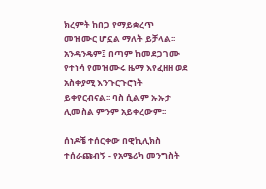ክረምት ከበጋ የማይቋረጥ መዝሙር ሆኗል ማለት ይቻላል፡፡ አንዳንዴም፤ በጣም ከመደጋገሙ የተነሳ የመዝሙሩ ዜማ እየፈዘዘ ወደ አስቀያሚ እንጉርጉሮነት ይቀየርብናል፡፡ ባስ ሲልም ኡኡታ ሊመስል ምንም አይቀረውም፡፡

ሰነዶቼ ተሰርቀው በዊኪሊክስ ተሰራጩብኝ - የአሜሪካ መንግስት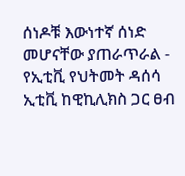ሰነዶቹ እውነተኛ ሰነድ መሆናቸው ያጠራጥራል - የኢቲቪ የህትመት ዳሰሳ
ኢቲቪ ከዊኪሊክስ ጋር ፀብ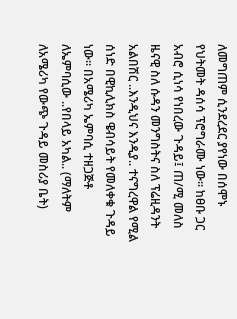ለመግጠም ሲንደረደር ያየነው በሰሞኑ የህትመት ዳሰሳ ፕሮግራሙ ነው፡፡ ከፀቡ ጋር አብሮ ሲነሳ የነበረው ጉዳይ፤ ጠ/ሚ መለስ ዜናዊ ስለ ሱዳን መንግስትና ስለ ፕሬዚዳንት አልበሽር ..እንዲህና እንዲያ.. ተናግረዋል የሚል ሰነድ በዊኪሊክስ ዌብሳይት የመለቀቁ ጉዳይ ነው፡፡ በአሜሪካ ኤምባሲ ተዘጋጅቶ ለኤምባሲው ..የበላይ አካል.. (ማለትም ለአሜሪካ የውጭ ጉዳይ መስሪያ ቤት)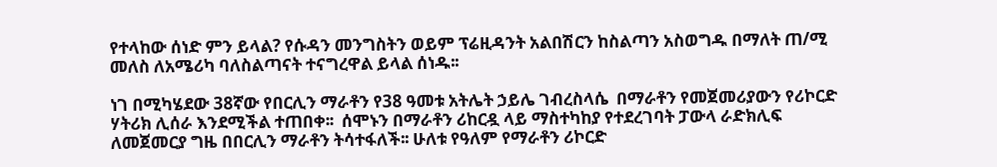የተላከው ሰነድ ምን ይላል? የሱዳን መንግስትን ወይም ፕሬዚዳንት አልበሽርን ከስልጣን አስወግዱ በማለት ጠ/ሚ መለስ ለአሜሪካ ባለስልጣናት ተናግረዋል ይላል ሰነዱ፡፡

ነገ በሚካሄደው 38ኛው የበርሊን ማራቶን የ38 ዓመቱ አትሌት ኃይሌ ገብረስላሴ  በማራቶን የመጀመሪያውን የሪኮርድ ሃትሪክ ሊሰራ እንደሚችል ተጠበቀ፡፡  ሰሞኑን በማራቶን ሪከርዷ ላይ ማስተካከያ የተደረገባት ፓውላ ራድክሊፍ ለመጀመርያ ግዜ በበርሊን ማራቶን ትሳተፋለች፡፡ ሁለቱ የዓለም የማራቶን ሪኮርድ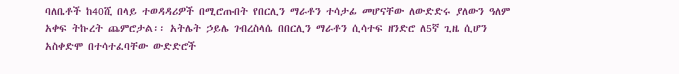ባለቤቶች ከ40ሺ በላይ ተወዳዳሪዎች በሚሮጡበት የበርሊን ማራቶን ተሳታፊ መሆናቸው ለውድድሩ ያለውን ዓለም አቀፍ ትኩረት ጨምሮታል፡፡ አትሌት ኃይሌ ገብረስላሴ በበርሊን ማራቶን ሲሳተፍ ዘንድሮ ለ5ኛ ጊዜ ሲሆን አስቀድሞ በተሳተፈባቸው ውድድሮች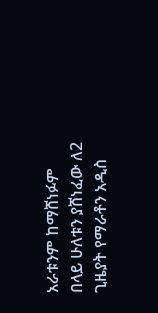አራቱንም ከማሸነፉም በላይ ሁለቱን ያሸነፈው ለ2 ጊዜያት የማራቶን አዲስ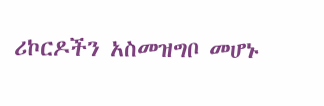ሪኮርዶችን አስመዝግቦ መሆኑ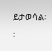ይታወሳል፡፡